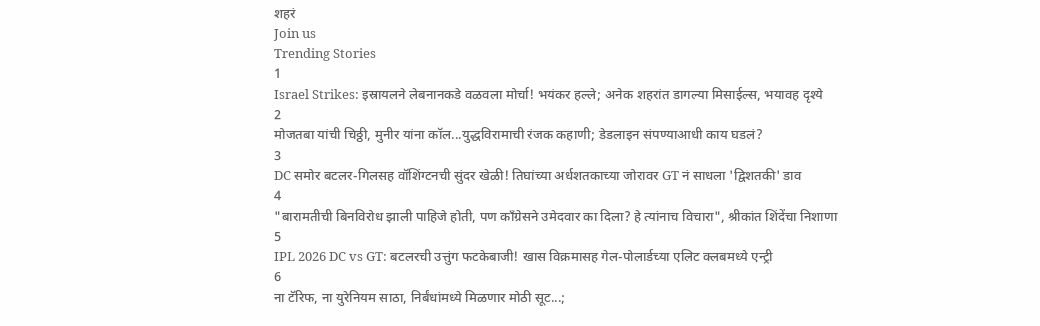शहरं
Join us
Trending Stories
1
Israel Strikes: इस्रायलने लेबनानकडे वळवला मोर्चा! भयंकर हल्ले; अनेक शहरांत डागल्या मिसाईल्स, भयावह दृश्ये
2
मोजतबा यांची चिठ्ठी, मुनीर यांना कॉल...युद्धविरामाची रंजक कहाणी; डेडलाइन संपण्याआधी काय घडलं?
3
DC समोर बटलर-गिलसह वॉशिंग्टनची सुंदर खेळी! तिघांच्या अर्धशतकाच्या जोरावर GT नं साधला 'द्विशतकी' डाव
4
"बारामतीची बिनविरोध झाली पाहिजे होती, पण काँग्रेसने उमेदवार का दिला? हे त्यांनाच विचारा", श्रीकांत शिंदेंचा निशाणा
5
IPL 2026 DC vs GT: बटलरची उत्तुंग फटकेबाजी! खास विक्रमासह गेल-पोलार्डच्या एलिट क्लबमध्ये एन्ट्री
6
ना टॅरिफ, ना युरेनियम साठा, निर्बंधांमध्ये मिळणार मोठी सूट...;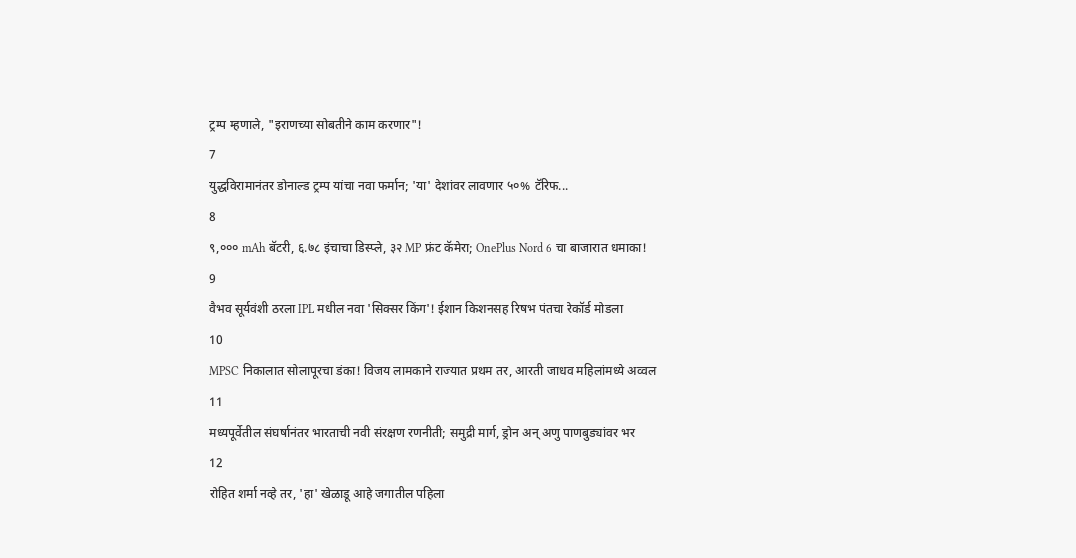ट्रम्प म्हणाले, "इराणच्या सोबतीने काम करणार"!
7
युद्धविरामानंतर डोनाल्ड ट्रम्प यांचा नवा फर्मान; 'या' देशांवर लावणार ५०% टॅरिफ...
8
९,००० mAh बॅटरी, ६.७८ इंचाचा डिस्प्ले, ३२ MP फ्रंट कॅमेरा; OnePlus Nord 6 चा बाजारात धमाका!
9
वैभव सूर्यवंशी ठरला IPL मधील नवा 'सिक्सर किंग'! ईशान किशनसह रिषभ पंतचा रेकॉर्ड मोडला
10
MPSC निकालात सोलापूरचा डंका! विजय लामकाने राज्यात प्रथम तर, आरती जाधव महिलांमध्ये अव्वल
11
मध्यपूर्वेतील संघर्षानंतर भारताची नवी संरक्षण रणनीती; समुद्री मार्ग, ड्रोन अन् अणु पाणबुड्यांवर भर
12
रोहित शर्मा नव्हे तर, 'हा' खेळाडू आहे जगातील पहिला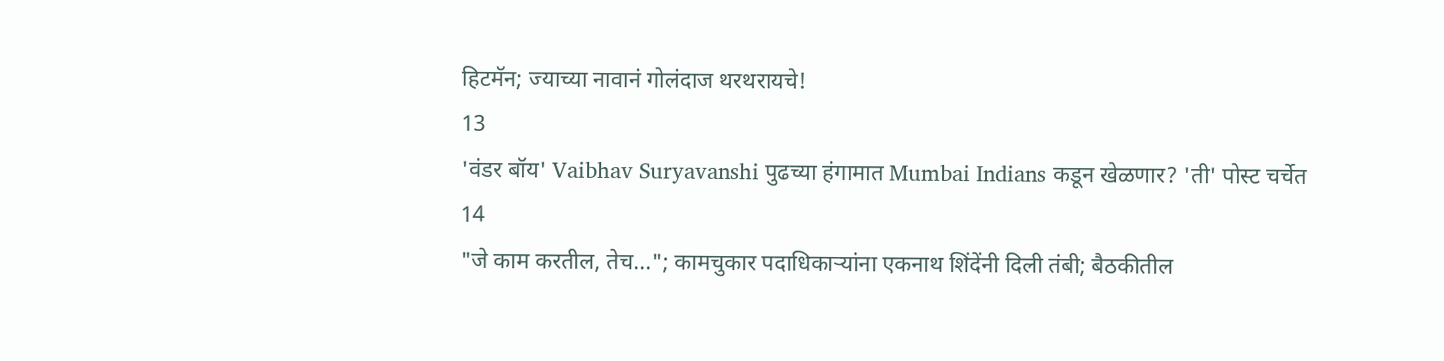हिटमॅन; ज्याच्या नावानं गोलंदाज थरथरायचे!
13
'वंडर बॉय' Vaibhav Suryavanshi पुढच्या हंगामात Mumbai Indians कडून खेळणार? 'ती' पोस्ट चर्चेत
14
"जे काम करतील, तेच..."; कामचुकार पदाधिकाऱ्यांना एकनाथ शिंदेंनी दिली तंबी; बैठकीतील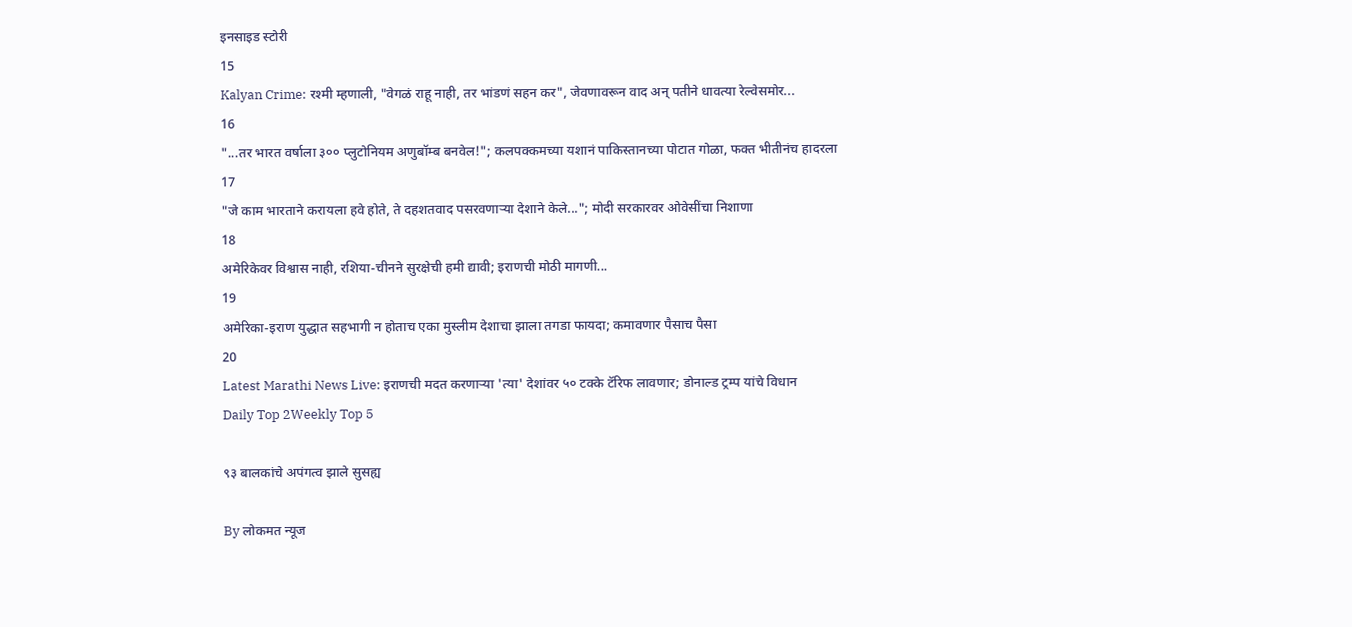इनसाइड स्टोरी
15
Kalyan Crime: रश्मी म्हणाली, "वेगळं राहू नाही, तर भांडणं सहन कर", जेवणावरून वाद अन् पतीने धावत्या रेल्वेसमोर...
16
"...तर भारत वर्षाला ३०० प्लुटोनियम अणुबॉम्ब बनवेल!"; कलपक्कमच्या यशानं पाकिस्तानच्या पोटात गोळा, फक्त भीतीनंच हादरला
17
"जे काम भारताने करायला हवे होते, ते दहशतवाद पसरवणाऱ्या देशाने केले..."; मोदी सरकारवर ओवेसींचा निशाणा
18
अमेरिकेवर विश्वास नाही, रशिया-चीनने सुरक्षेची हमी द्यावी; इराणची मोठी मागणी...
19
अमेरिका-इराण युद्धात सहभागी न होताच एका मुस्लीम देशाचा झाला तगडा फायदा; कमावणार पैसाच पैसा
20
Latest Marathi News Live: इराणची मदत करणाऱ्या 'त्या' देशांवर ५० टक्के टॅरिफ लावणार; डोनाल्ड ट्रम्प यांचे विधान
Daily Top 2Weekly Top 5

९३ बालकांचे अपंगत्व झाले सुसह्य

By लोकमत न्यूज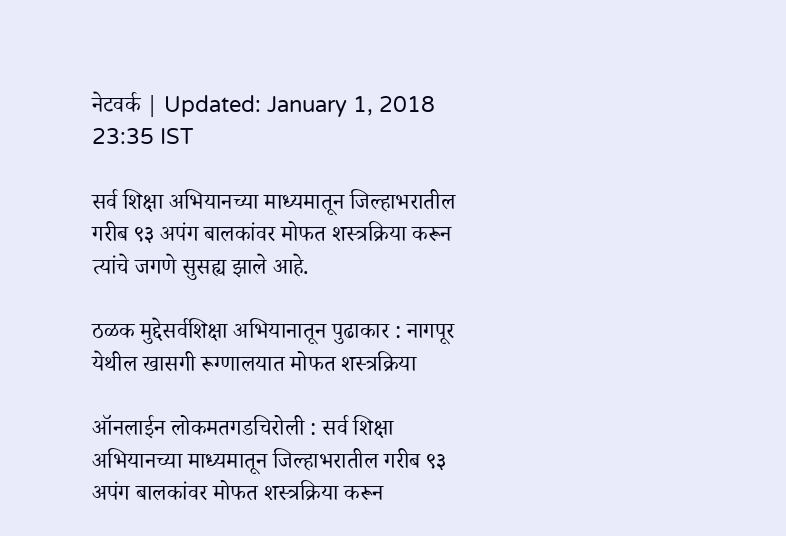नेटवर्क | Updated: January 1, 2018 23:35 IST

सर्व शिक्षा अभियानच्या माध्यमातून जिल्हाभरातील गरीब ९३ अपंग बालकांवर मोफत शस्त्रक्रिया करून त्यांचे जगणे सुसह्य झाले आहे.

ठळक मुद्देसर्वशिक्षा अभियानातून पुढाकार : नागपूर येथील खासगी रूग्णालयात मोफत शस्त्रक्रिया

ऑनलाईन लोकमतगडचिरोली : सर्व शिक्षा अभियानच्या माध्यमातून जिल्हाभरातील गरीब ९३ अपंग बालकांवर मोफत शस्त्रक्रिया करून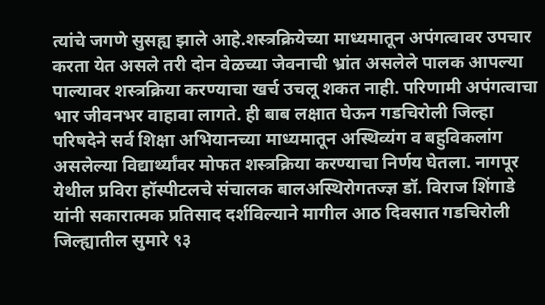त्यांचे जगणे सुसह्य झाले आहे.शस्त्रक्रियेच्या माध्यमातून अपंगत्वावर उपचार करता येत असले तरी दोन वेळच्या जेवनाची भ्रांत असलेले पालक आपल्या पाल्यावर शस्त्रक्रिया करण्याचा खर्च उचलू शकत नाही. परिणामी अपंगत्वाचा भार जीवनभर वाहावा लागते. ही बाब लक्षात घेऊन गडचिरोली जिल्हा परिषदेने सर्व शिक्षा अभियानच्या माध्यमातून अस्थिव्यंग व बहुविकलांग असलेल्या विद्यार्थ्यांवर मोफत शस्त्रक्रिया करण्याचा निर्णय घेतला. नागपूर येथील प्रविरा हॉस्पीटलचे संचालक बालअस्थिरोगतज्ज्ञ डॉ. विराज शिंगाडे यांनी सकारात्मक प्रतिसाद दर्शविल्याने मागील आठ दिवसात गडचिरोली जिल्ह्यातील सुमारे ९३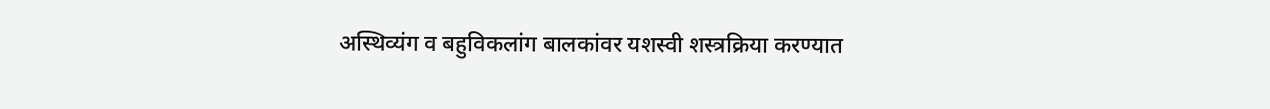अस्थिव्यंग व बहुविकलांग बालकांवर यशस्वी शस्त्रक्रिया करण्यात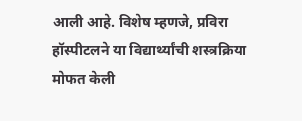आली आहे. विशेष म्हणजे, प्रविरा हॉस्पीटलने या विद्यार्थ्यांची शस्त्रक्रिया मोफत केली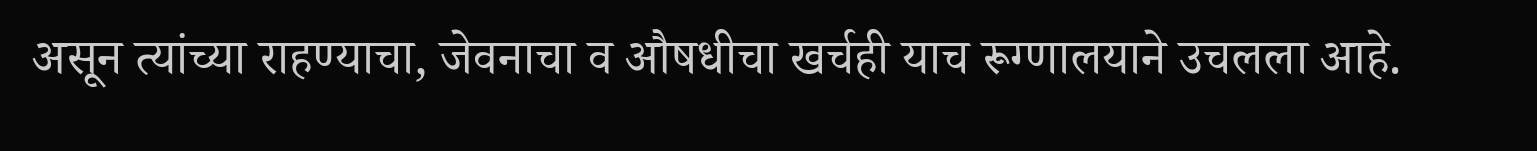असून त्यांच्या राहण्याचा, जेवनाचा व औषधीचा खर्चही याच रूग्णालयाने उचलला आहे.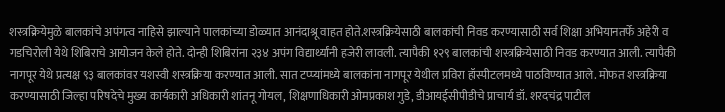शस्त्रक्रियेमुळे बालकांचे अपंगत्व नाहिसे झाल्याने पालकांच्या डोळ्यात आनंदाश्रू वाहत होते.शस्त्रक्रियेसाठी बालकांची निवड करण्यासाठी सर्व शिक्षा अभियानतर्फे अहेरी व गडचिरोली येथे शिबिराचे आयोजन केले होते. दोन्ही शिबिरांना २३४ अपंग विद्यार्थ्यांनी हजेरी लावली. त्यापैकी १२९ बालकांची शस्त्रक्रियेसाठी निवड करण्यात आली. त्यापैकी नागपूर येथे प्रत्यक्ष ९३ बालकांवर यशस्वी शस्त्रक्रिया करण्यात आली. सात टप्प्यांमध्ये बालकांना नागपूर येथील प्रविरा हॉस्पीटलमध्ये पाठविण्यात आले. मोफत शस्त्रक्रिया करण्यासाठी जिल्हा परिषदेचे मुख्य कार्यकारी अधिकारी शांतनू गोयल, शिक्षणाधिकारी ओमप्रकाश गुडे, डीआयईसीपीडीचे प्राचार्य डॉ. शरदचंद्र पाटील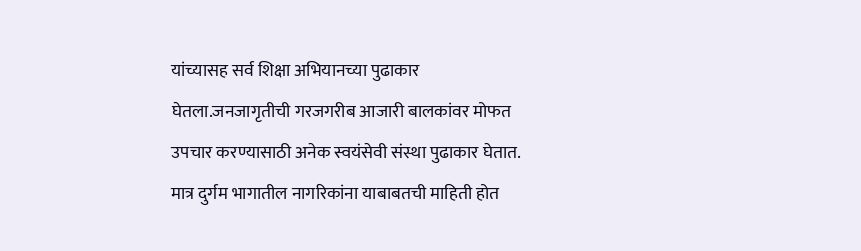यांच्यासह सर्व शिक्षा अभियानच्या पुढाकार घेतला.जनजागृतीची गरजगरीब आजारी बालकांवर मोफत उपचार करण्यासाठी अनेक स्वयंसेवी संस्था पुढाकार घेतात. मात्र दुर्गम भागातील नागरिकांना याबाबतची माहिती होत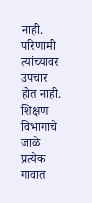नाही. परिणामी त्यांच्यावर उपचार होत नाही. शिक्षण विभागाचे जाळे प्रत्येक गावात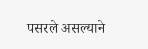पसरले असल्याने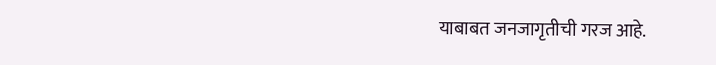याबाबत जनजागृतीची गरज आहे.